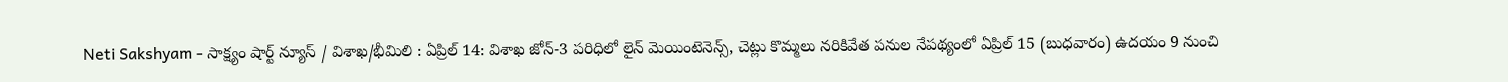Neti Sakshyam - సాక్ష్యం షార్ట్ న్యూస్ / విశాఖ/భీమిలి : ఏప్రిల్ 14: విశాఖ జోన్-3 పరిధిలో లైన్ మెయింటెనెన్స్, చెట్లు కొమ్మలు నరికివేత పనుల నేపథ్యంలో ఏప్రిల్ 15 (బుధవారం) ఉదయం 9 నుంచి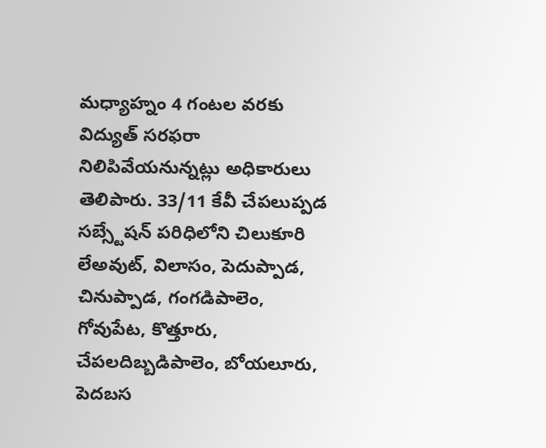మధ్యాహ్నం 4 గంటల వరకు విద్యుత్ సరఫరా నిలిపివేయనున్నట్లు అధికారులు తెలిపారు. 33/11 కేవీ చేపలుప్పడ సబ్స్టేషన్ పరిధిలోని చిలుకూరి లేఅవుట్, విలాసం, పెదుప్పాడ, చినుప్పాడ, గంగడిపాలెం, గోవుపేట, కొత్తూరు, చేపలదిబ్బడిపాలెం, బోయలూరు, పెదబస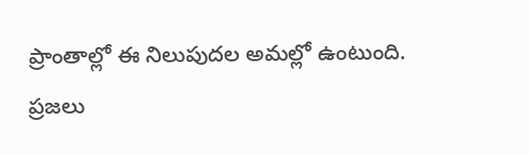ప్రాంతాల్లో ఈ నిలుపుదల అమల్లో ఉంటుంది. ప్రజలు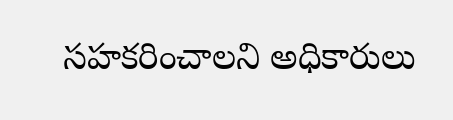సహకరించాలని అధికారులు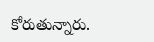కోరుతున్నారు.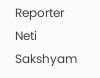Reporter
Neti Sakshyam